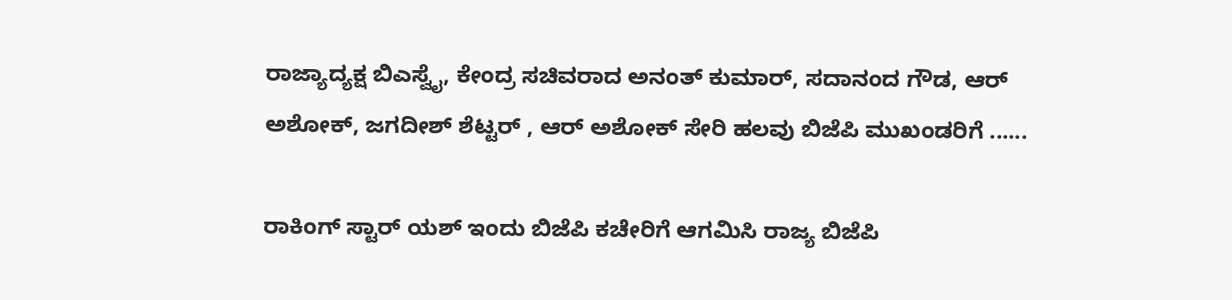ರಾಜ್ಯಾದ್ಯಕ್ಷ ಬಿಎಸ್ವೈ, ಕೇಂದ್ರ ಸಚಿವರಾದ ಅನಂತ್ ಕುಮಾರ್, ಸದಾನಂದ ಗೌಡ, ಆರ್ ಅಶೋಕ್, ಜಗದೀಶ್ ಶೆಟ್ಟರ್ , ಆರ್ ಅಶೋಕ್ ಸೇರಿ ಹಲವು ಬಿಜೆಪಿ ಮುಖಂಡರಿಗೆ ......

ರಾಕಿಂಗ್ ಸ್ಟಾರ್ ಯಶ್ ಇಂದು ಬಿಜೆಪಿ ಕಚೇರಿಗೆ ಆಗಮಿಸಿ ರಾಜ್ಯ ಬಿಜೆಪಿ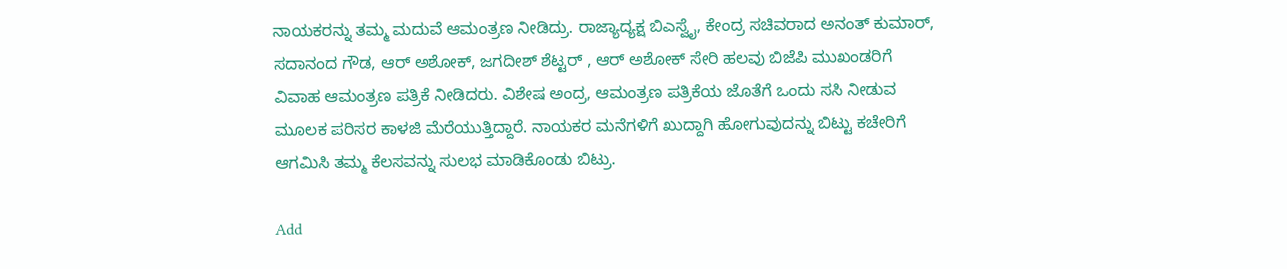ನಾಯಕರನ್ನು ತಮ್ಮ ಮದುವೆ ಆಮಂತ್ರಣ ನೀಡಿದ್ರು. ರಾಜ್ಯಾದ್ಯಕ್ಷ ಬಿಎಸ್ವೈ, ಕೇಂದ್ರ ಸಚಿವರಾದ ಅನಂತ್ ಕುಮಾರ್, ಸದಾನಂದ ಗೌಡ, ಆರ್ ಅಶೋಕ್, ಜಗದೀಶ್ ಶೆಟ್ಟರ್ , ಆರ್ ಅಶೋಕ್ ಸೇರಿ ಹಲವು ಬಿಜೆಪಿ ಮುಖಂಡರಿಗೆ ವಿವಾಹ ಆಮಂತ್ರಣ ಪತ್ರಿಕೆ ನೀಡಿದರು. ವಿಶೇಷ ಅಂದ್ರ, ಆಮಂತ್ರಣ ಪತ್ರಿಕೆಯ ಜೊತೆಗೆ ಒಂದು ಸಸಿ ನೀಡುವ ಮೂಲಕ ಪರಿಸರ ಕಾಳಜಿ ಮೆರೆಯುತ್ತಿದ್ದಾರೆ. ನಾಯಕರ ಮನೆಗಳಿಗೆ ಖುದ್ದಾಗಿ ಹೋಗುವುದನ್ನು ಬಿಟ್ಟು ಕಚೇರಿಗೆ ಆಗಮಿಸಿ ತಮ್ಮ ಕೆಲಸವನ್ನು ಸುಲಭ ಮಾಡಿಕೊಂಡು ಬಿಟ್ರು.

Add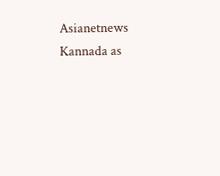Asianetnews Kannada as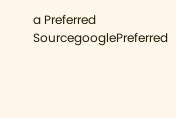a Preferred SourcegooglePreferred